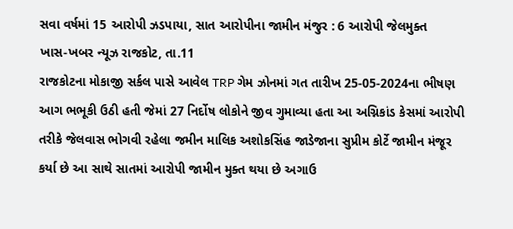સવા વર્ષમાં 15 આરોપી ઝડપાયા, સાત આરોપીના જામીન મંજુર : 6 આરોપી જેલમુક્ત
ખાસ-ખબર ન્યૂઝ રાજકોટ, તા.11
રાજકોટના મોકાજી સર્કલ પાસે આવેલ TRP ગેમ ઝોનમાં ગત તારીખ 25-05-2024ના ભીષણ આગ ભભૂકી ઉઠી હતી જેમાં 27 નિર્દોષ લોકોને જીવ ગુમાવ્યા હતા આ અગ્નિકાંડ કેસમાં આરોપી તરીકે જેલવાસ ભોગવી રહેલા જમીન માલિક અશોકસિંહ જાડેજાના સુપ્રીમ કોર્ટે જામીન મંજૂર કર્યા છે આ સાથે સાતમાં આરોપી જામીન મુક્ત થયા છે અગાઉ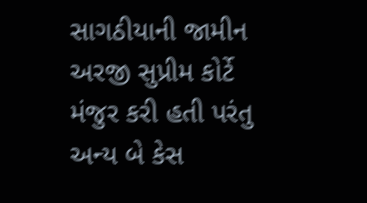સાગઠીયાની જામીન અરજી સુપ્રીમ કોર્ટે મંજુર કરી હતી પરંતુ અન્ય બે કેસ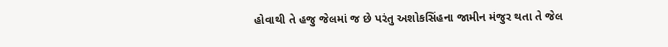હોવાથી તે હજુ જેલમાં જ છે પરંતુ અશોકસિંહના જામીન મંજુર થતા તે જેલ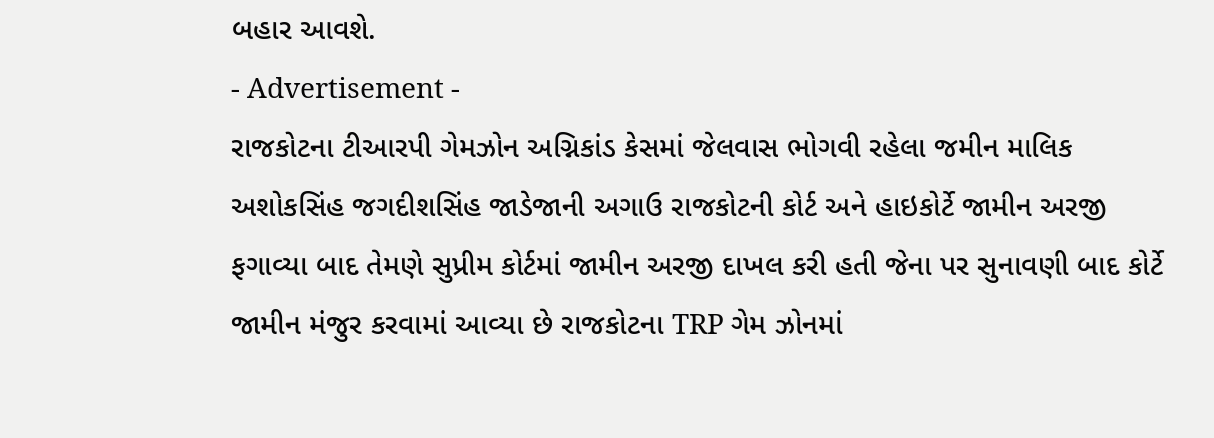બહાર આવશે.
- Advertisement -
રાજકોટના ટીઆરપી ગેમઝોન અગ્નિકાંડ કેસમાં જેલવાસ ભોગવી રહેલા જમીન માલિક અશોકસિંહ જગદીશસિંહ જાડેજાની અગાઉ રાજકોટની કોર્ટ અને હાઇકોર્ટે જામીન અરજી ફગાવ્યા બાદ તેમણે સુપ્રીમ કોર્ટમાં જામીન અરજી દાખલ કરી હતી જેના પર સુનાવણી બાદ કોર્ટે જામીન મંજુર કરવામાં આવ્યા છે રાજકોટના TRP ગેમ ઝોનમાં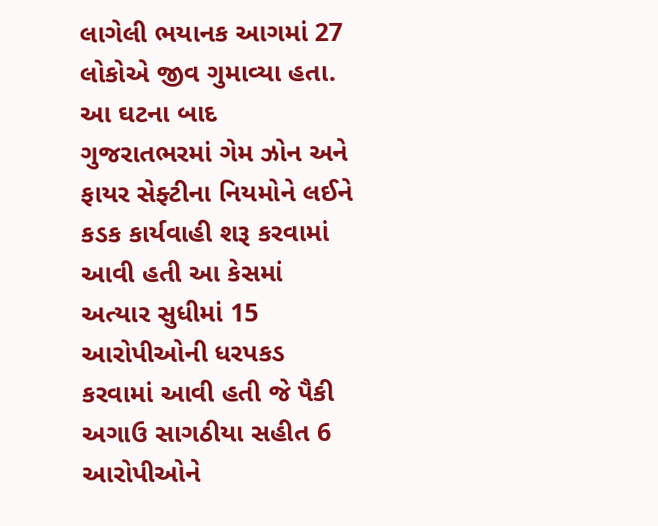લાગેલી ભયાનક આગમાં 27 લોકોએ જીવ ગુમાવ્યા હતા. આ ઘટના બાદ ગુજરાતભરમાં ગેમ ઝોન અને ફાયર સેફ્ટીના નિયમોને લઈને કડક કાર્યવાહી શરૂ કરવામાં આવી હતી આ કેસમાં અત્યાર સુધીમાં 15 આરોપીઓની ધરપકડ કરવામાં આવી હતી જે પૈકી અગાઉ સાગઠીયા સહીત 6 આરોપીઓને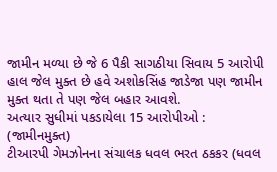જામીન મળ્યા છે જે 6 પૈકી સાગઠીયા સિવાય 5 આરોપી હાલ જેલ મુક્ત છે હવે અશોકસિંહ જાડેજા પણ જામીન મુક્ત થતા તે પણ જેલ બહાર આવશે.
અત્યાર સુધીમાં પકડાયેલા 15 આરોપીઓ : (જામીનમુક્ત)
ટીઆરપી ગેમઝોનના સંચાલક ધવલ ભરત ઠકકર (ધવલ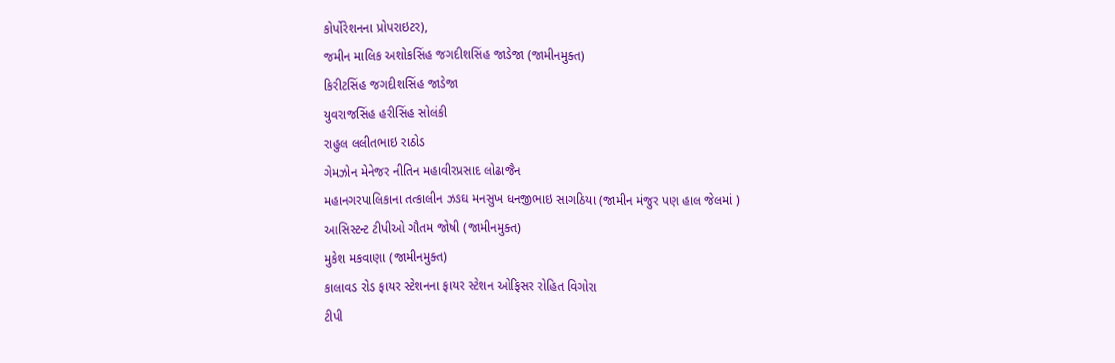કોર્પોરેશનના પ્રોપરાઇટર),
જમીન માલિક અશોકસિંહ જગદીશસિંહ જાડેજા (જામીનમુક્ત)
કિરીટસિંહ જગદીશસિંહ જાડેજા
યુવરાજસિંહ હરીસિંહ સોલંકી
રાહુલ લલીતભાઇ રાઠોડ
ગેમઝોન મેનેજર નીતિન મહાવીરપ્રસાદ લોઢાજૈન
મહાનગરપાલિકાના તત્કાલીન ઝઙઘ મનસુખ ધનજીભાઇ સાગઠિયા (જામીન મંજુર પણ હાલ જેલમાં )
આસિસ્ટન્ટ ટીપીઓ ગૌતમ જોષી (જામીનમુક્ત)
મુકેશ મકવાણા (જામીનમુક્ત)
કાલાવડ રોડ ફાયર સ્ટેશનના ફાયર સ્ટેશન ઓફિસર રોહિત વિગોરા
ટીપી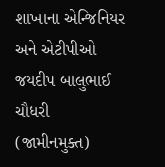શાખાના એન્જિનિયર અને એટીપીઓ જયદીપ બાલુભાઈ ચૌધરી (જામીનમુક્ત)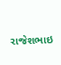રાજેશભાઇ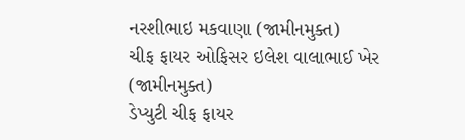નરશીભાઇ મકવાણા (જામીનમુક્ત)
ચીફ ફાયર ઓફિસર ઇલેશ વાલાભાઈ ખેર (જામીનમુક્ત)
ડેપ્યુટી ચીફ ફાયર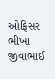ઓફિસર ભીખા જીવાભાઈ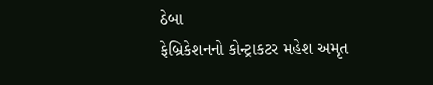ઠેબા
ફેબ્રિકેશનનો કોન્ટ્રાકટર મહેશ અમૃત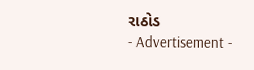રાઠોડ
- Advertisement -